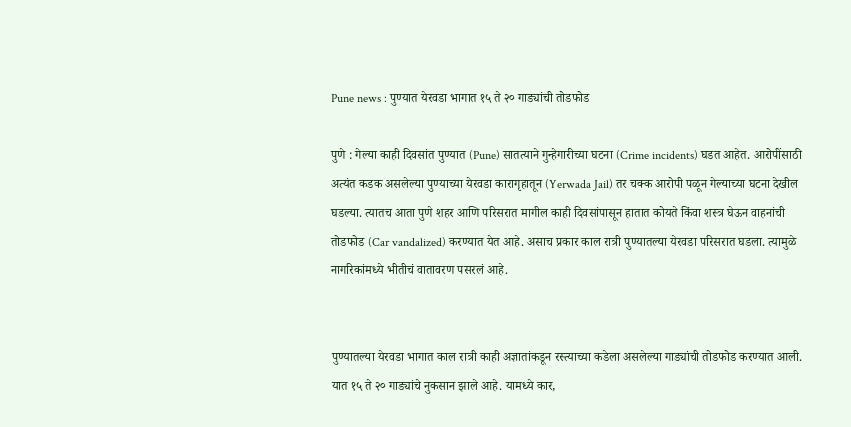Pune news : पुण्यात येरवडा भागात १५ ते २० गाड्यांची तोडफोड

पुणे : गेल्या काही दिवसांत पुण्यात (Pune) सातत्याने गुन्हेगारीच्या घटना (Crime incidents) घडत आहेत. आरोपींसाठी अत्यंत कडक असलेल्या पुण्याच्या येरवडा कारागृहातून (Yerwada Jail) तर चक्क आरोपी पळून गेल्याच्या घटना देखील घडल्या. त्यातच आता पुणे शहर आणि परिसरात मागील काही दिवसांपासून हातात कोयते किंवा शस्त्र घेऊन वाहनांची तोडफोड (Car vandalized) करण्यात येत आहे. असाच प्रकार काल रात्री पुण्यातल्या येरवडा परिसरात घडला. त्यामुळे नागरिकांमध्ये भीतीचं वातावरण पसरलं आहे.


पुण्यातल्या येरवडा भागात काल रात्री काही अज्ञातांकडून रस्त्याच्या कडेला असलेल्या गाड्यांची तोडफोड करण्यात आली. यात १५ ते २० गाड्यांचे नुकसान झाले आहे. यामध्ये कार,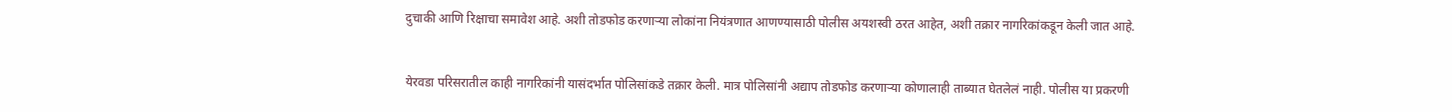दुचाकी आणि रिक्षाचा समावेश आहे. अशी तोडफोड करणार्‍या लोकांना नियंत्रणात आणण्यासाठी पोलीस अयशस्वी ठरत आहेत, अशी तक्रार नागरिकांकडून केली जात आहे.


येरवडा परिसरातील काही नागरिकांनी यासंदर्भात पोलिसांकडे तक्रार केली. मात्र पोलिसांनी अद्याप तोडफोड करणार्‍या कोणालाही ताब्यात घेतलेलं नाही. पोलीस या प्रकरणी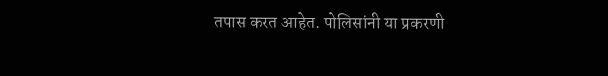तपास करत आहेत. पोलिसांनी या प्रकरणी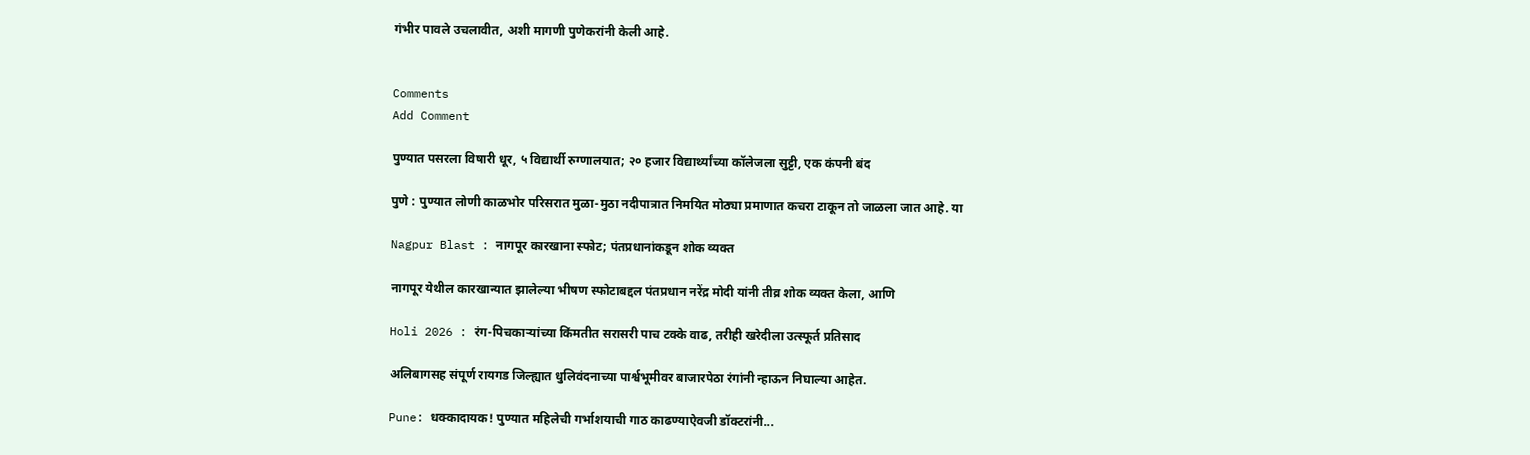गंभीर पावले उचलावीत, अशी मागणी पुणेकरांनी केली आहे.


Comments
Add Comment

पुण्यात पसरला विषारी धूर, ५ विद्यार्थी रुग्णालयात; २० हजार विद्यार्थ्यांच्या कॉलेजला सुट्टी, एक कंपनी बंद

पुणे : पुण्यात लोणी काळभोर परिसरात मुळा-मुठा नदीपात्रात निमयित मोठ्या प्रमाणात कचरा टाकून तो जाळला जात आहे. या

Nagpur Blast : नागपूर कारखाना स्फोट; पंतप्रधानांकडून शोक व्यक्त

नागपूर येथील कारखान्यात झालेल्या भीषण स्फोटाबद्दल पंतप्रधान नरेंद्र मोदी यांनी तीव्र शोक व्यक्त केला, आणि

Holi 2026 : रंग-पिचकाऱ्यांच्या किंमतीत सरासरी पाच टक्के वाढ, तरीही खरेदीला उत्स्फूर्त प्रतिसाद

अलिबागसह संपूर्ण रायगड जिल्ह्यात धुलिवंदनाच्या पार्श्वभूमीवर बाजारपेठा रंगांनी न्हाऊन निघाल्या आहेत.

Pune: धक्कादायक! पुण्यात महिलेची गर्भाशयाची गाठ काढण्याऐवजी डॉक्टरांनी...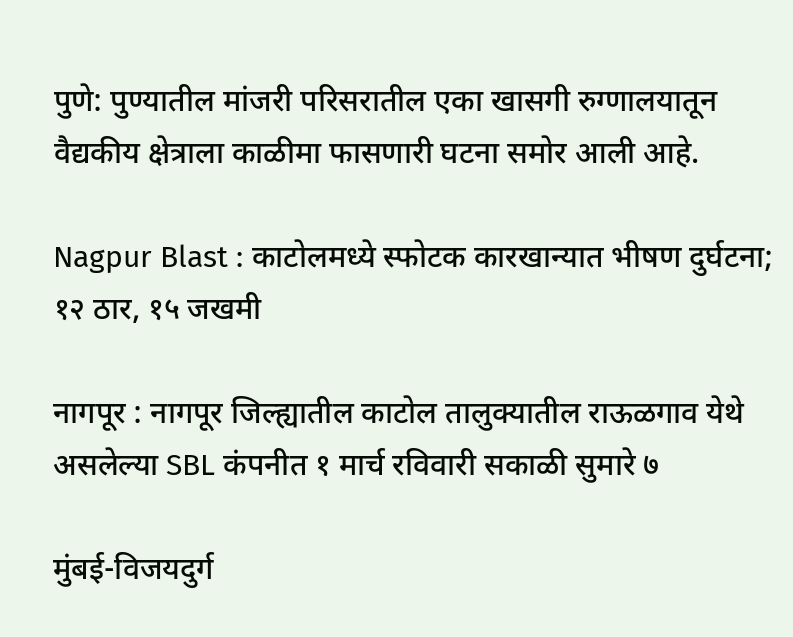पुणे: पुण्यातील मांजरी परिसरातील एका खासगी रुग्णालयातून वैद्यकीय क्षेत्राला काळीमा फासणारी घटना समोर आली आहे.

Nagpur Blast : काटोलमध्ये स्फोटक कारखान्यात भीषण दुर्घटना; १२ ठार, १५ जखमी

नागपूर : नागपूर जिल्ह्यातील काटोल तालुक्यातील राऊळगाव येथे असलेल्या SBL कंपनीत १ मार्च रविवारी सकाळी सुमारे ७

मुंबई-विजयदुर्ग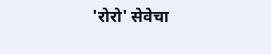'रोरो' सेवेचा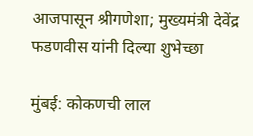आजपासून श्रीगणेशा; मुख्यमंत्री देवेंद्र फडणवीस यांनी दिल्या शुभेच्छा

मुंबई: कोकणची लाल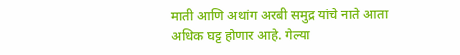माती आणि अथांग अरबी समुद्र यांचे नाते आता अधिक घट्ट होणार आहे. गेल्या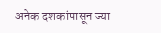अनेक दशकांपासून ज्या